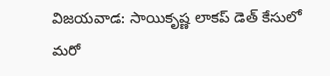విజయవాడ: సాయికృష్ణ లాకప్ డెత్ కేసులో మరో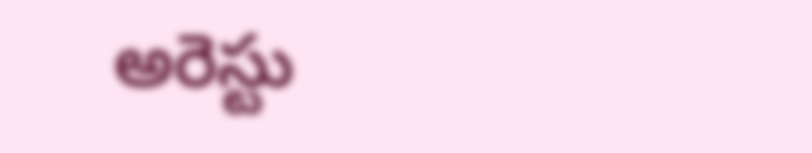అరెస్టు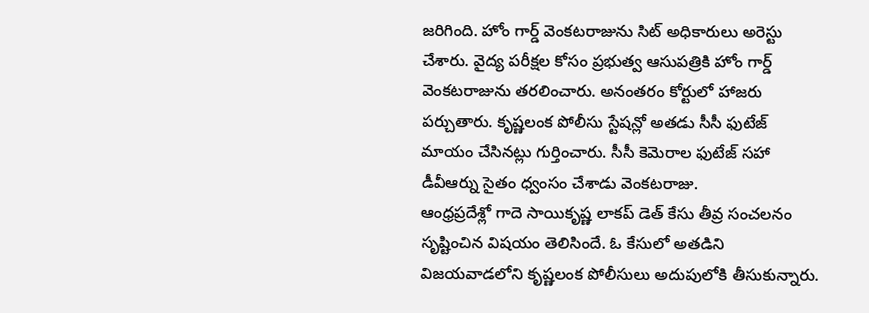జరిగింది. హోం గార్డ్ వెంకటరాజును సిట్ అధికారులు అరెస్టు చేశారు. వైద్య పరీక్షల కోసం ప్రభుత్వ ఆసుపత్రికి హోం గార్డ్ వెంకటరాజును తరలించారు. అనంతరం కోర్టులో హాజరు పర్చుతారు. కృష్ణలంక పోలీసు స్టేషన్లో అతడు సీసీ ఫుటేజ్ మాయం చేసినట్లు గుర్తించారు. సీసీ కెమెరాల ఫుటేజ్ సహా డీవీఆర్ను సైతం ధ్వంసం చేశాడు వెంకటరాజు.
ఆంధ్రప్రదేశ్లో గాదె సాయికృష్ణ లాకప్ డెత్ కేసు తీవ్ర సంచలనం సృష్టించిన విషయం తెలిసిందే. ఓ కేసులో అతడిని విజయవాడలోని కృష్ణలంక పోలీసులు అదుపులోకి తీసుకున్నారు.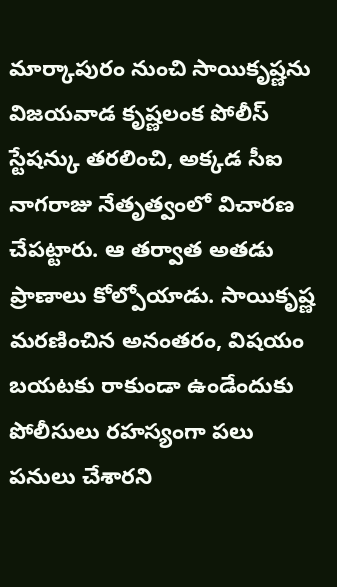మార్కాపురం నుంచి సాయికృష్ణను విజయవాడ కృష్ణలంక పోలీస్ స్టేషన్కు తరలించి, అక్కడ సీఐ నాగరాజు నేతృత్వంలో విచారణ చేపట్టారు. ఆ తర్వాత అతడు ప్రాణాలు కోల్పోయాడు. సాయికృష్ణ మరణించిన అనంతరం, విషయం బయటకు రాకుండా ఉండేందుకు పోలీసులు రహస్యంగా పలు పనులు చేశారని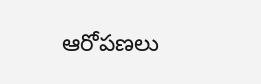ఆరోపణలు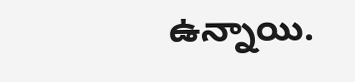ఉన్నాయి.